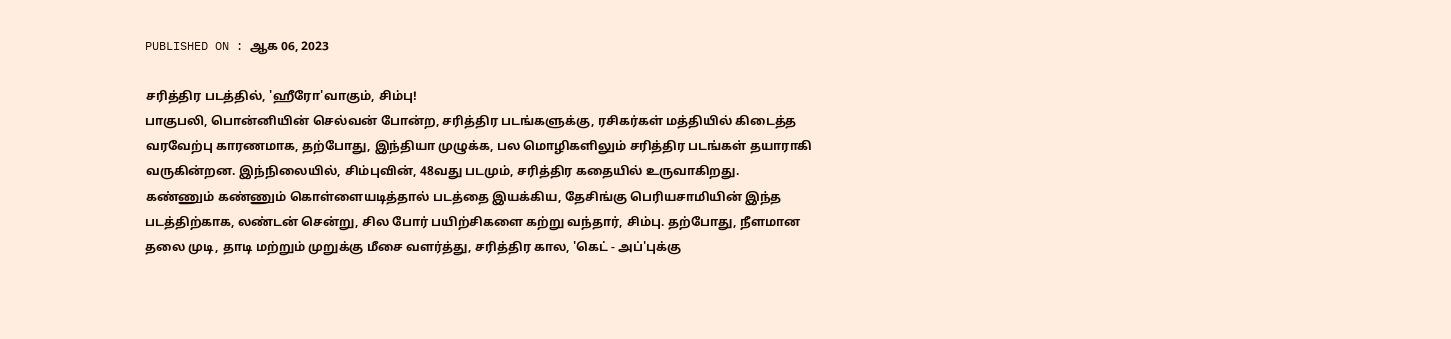PUBLISHED ON : ஆக 06, 2023

சரித்திர படத்தில், 'ஹீரோ'வாகும், சிம்பு!
பாகுபலி, பொன்னியின் செல்வன் போன்ற, சரித்திர படங்களுக்கு, ரசிகர்கள் மத்தியில் கிடைத்த வரவேற்பு காரணமாக, தற்போது, இந்தியா முழுக்க, பல மொழிகளிலும் சரித்திர படங்கள் தயாராகி வருகின்றன. இந்நிலையில், சிம்புவின், 48வது படமும், சரித்திர கதையில் உருவாகிறது.
கண்ணும் கண்ணும் கொள்ளையடித்தால் படத்தை இயக்கிய, தேசிங்கு பெரியசாமியின் இந்த படத்திற்காக, லண்டன் சென்று, சில போர் பயிற்சிகளை கற்று வந்தார், சிம்பு. தற்போது, நீளமான தலை முடி, தாடி மற்றும் முறுக்கு மீசை வளர்த்து, சரித்திர கால, 'கெட் - அப்'புக்கு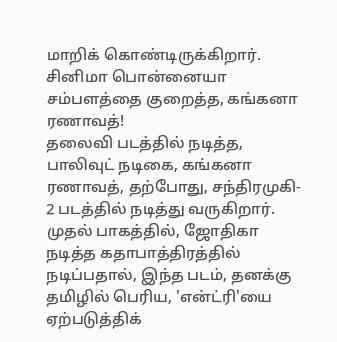மாறிக் கொண்டிருக்கிறார்.
சினிமா பொன்னையா
சம்பளத்தை குறைத்த, கங்கனா ரணாவத்!
தலைவி படத்தில் நடித்த, பாலிவுட் நடிகை, கங்கனா ரணாவத், தற்போது, சந்திரமுகி- 2 படத்தில் நடித்து வருகிறார். முதல் பாகத்தில், ஜோதிகா நடித்த கதாபாத்திரத்தில் நடிப்பதால், இந்த படம், தனக்கு தமிழில் பெரிய, 'என்ட்ரி'யை ஏற்படுத்திக்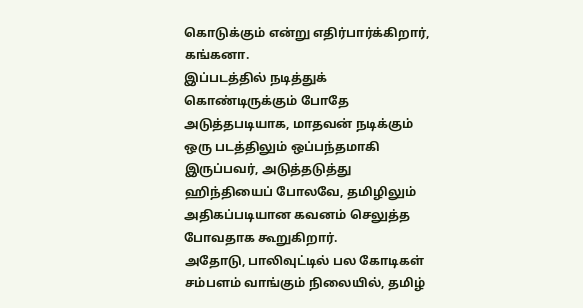கொடுக்கும் என்று எதிர்பார்க்கிறார், கங்கனா.
இப்படத்தில் நடித்துக் கொண்டிருக்கும் போதே அடுத்தபடியாக, மாதவன் நடிக்கும் ஒரு படத்திலும் ஒப்பந்தமாகி இருப்பவர், அடுத்தடுத்து ஹிந்தியைப் போலவே, தமிழிலும் அதிகப்படியான கவனம் செலுத்த போவதாக கூறுகிறார்.
அதோடு, பாலிவுட்டில் பல கோடிகள் சம்பளம் வாங்கும் நிலையில், தமிழ்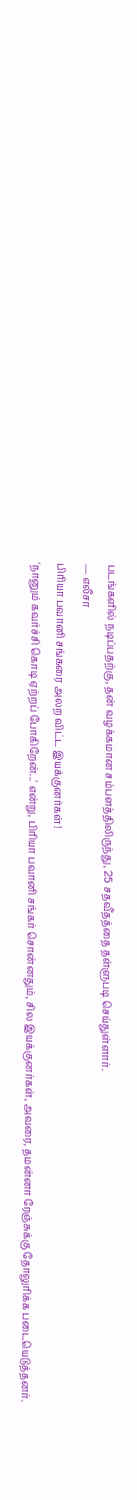படங்களில் நடிப்பதற்கு, தன் வழக்கமான சம்பளத்திலிருந்து, 25 சதவீதத்தை தள்ளுபடி செய்துள்ளார்.
— எலீசா
பிரியா பவானி சங்கரை அலற விட்ட இயக்குனர்கள்!
'நானும் கவர்ச்சி கொடி ஏற்றப் போகிறேன்...' என்று, பிரியா பவானி சங்கர் சொன்னதும், சில இயக்குனர்கள், அவரை, தமன்னா ரேஞ்சுக்கு தோலுரிக்க படையெடுத்தனர்.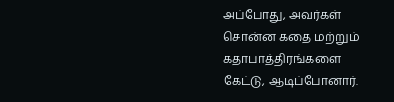அப்போது, அவர்கள் சொன்ன கதை மற்றும் கதாபாத்திரங்களை கேட்டு, ஆடிப்போனார்.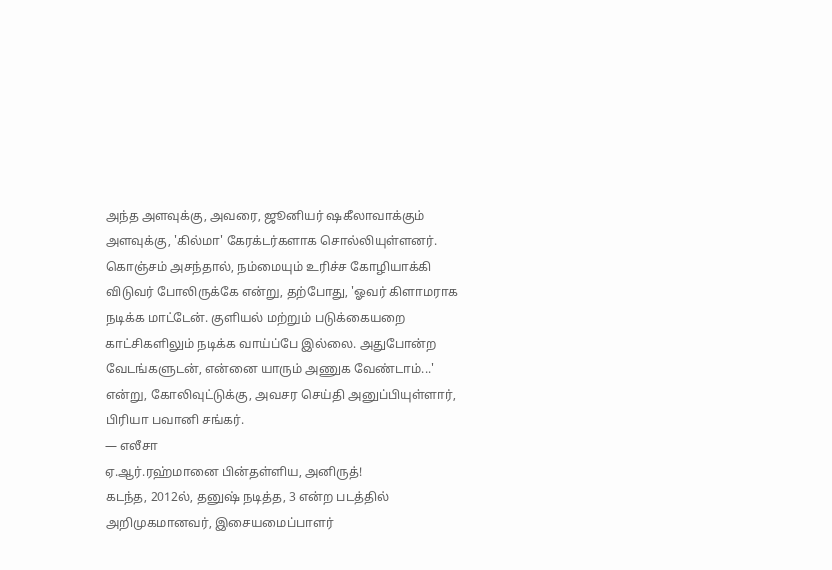அந்த அளவுக்கு, அவரை, ஜூனியர் ஷகீலாவாக்கும் அளவுக்கு, 'கில்மா' கேரக்டர்களாக சொல்லியுள்ளனர்.
கொஞ்சம் அசந்தால், நம்மையும் உரிச்ச கோழியாக்கி விடுவர் போலிருக்கே என்று, தற்போது, 'ஓவர் கிளாமராக நடிக்க மாட்டேன். குளியல் மற்றும் படுக்கையறை காட்சிகளிலும் நடிக்க வாய்ப்பே இல்லை. அதுபோன்ற வேடங்களுடன், என்னை யாரும் அணுக வேண்டாம்...' என்று, கோலிவுட்டுக்கு, அவசர செய்தி அனுப்பியுள்ளார், பிரியா பவானி சங்கர்.
— எலீசா
ஏ.ஆர்.ரஹ்மானை பின்தள்ளிய, அனிருத்!
கடந்த, 2012ல், தனுஷ் நடித்த, 3 என்ற படத்தில் அறிமுகமானவர், இசையமைப்பாளர்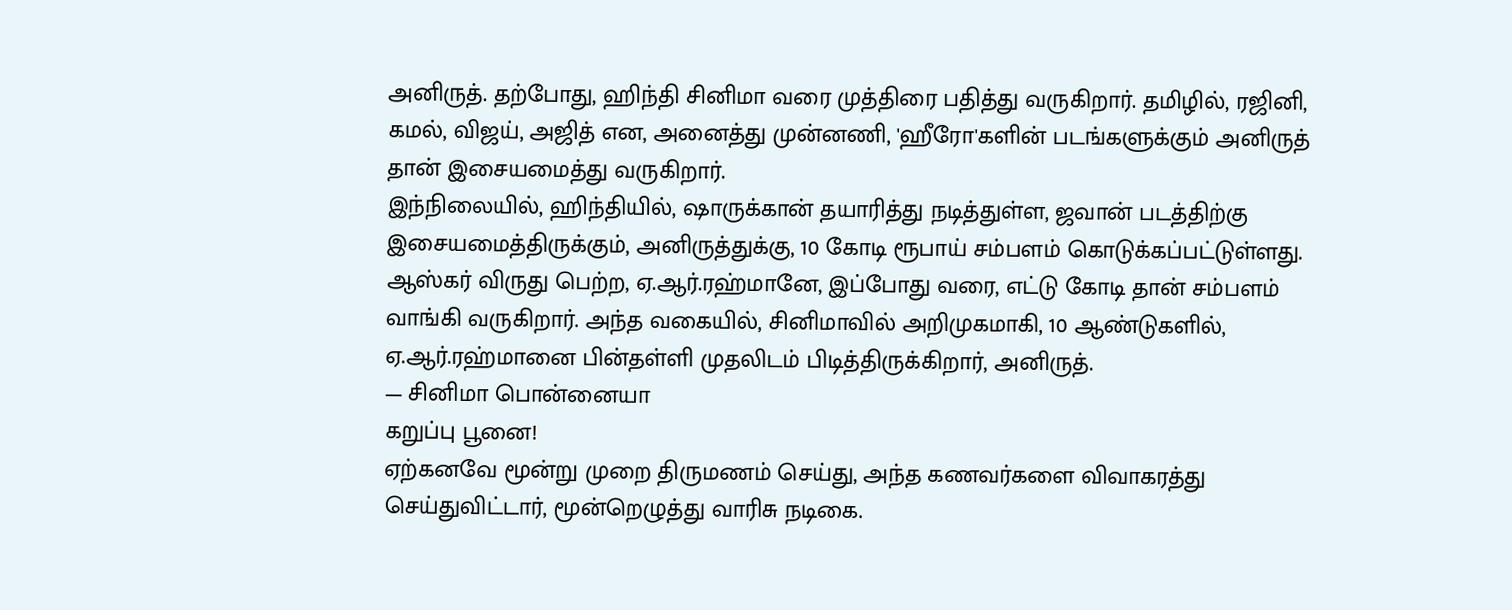அனிருத். தற்போது, ஹிந்தி சினிமா வரை முத்திரை பதித்து வருகிறார். தமிழில், ரஜினி, கமல், விஜய், அஜித் என, அனைத்து முன்னணி, 'ஹீரோ'களின் படங்களுக்கும் அனிருத் தான் இசையமைத்து வருகிறார்.
இந்நிலையில், ஹிந்தியில், ஷாருக்கான் தயாரித்து நடித்துள்ள, ஜவான் படத்திற்கு இசையமைத்திருக்கும், அனிருத்துக்கு, 10 கோடி ரூபாய் சம்பளம் கொடுக்கப்பட்டுள்ளது.
ஆஸ்கர் விருது பெற்ற, ஏ.ஆர்.ரஹ்மானே, இப்போது வரை, எட்டு கோடி தான் சம்பளம் வாங்கி வருகிறார். அந்த வகையில், சினிமாவில் அறிமுகமாகி, 10 ஆண்டுகளில், ஏ.ஆர்.ரஹ்மானை பின்தள்ளி முதலிடம் பிடித்திருக்கிறார், அனிருத்.
— சினிமா பொன்னையா
கறுப்பு பூனை!
ஏற்கனவே மூன்று முறை திருமணம் செய்து, அந்த கணவர்களை விவாகரத்து செய்துவிட்டார், மூன்றெழுத்து வாரிசு நடிகை.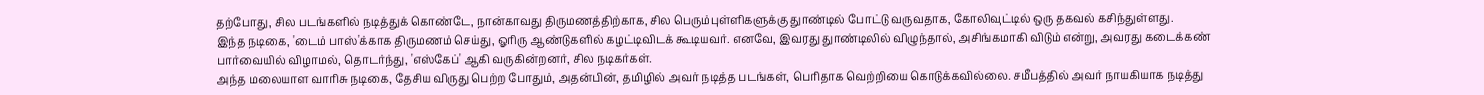தற்போது, சில படங்களில் நடித்துக் கொண்டே, நான்காவது திருமணத்திற்காக, சில பெரும்புள்ளிகளுக்கு துாண்டில் போட்டு வருவதாக, கோலிவுட்டில் ஒரு தகவல் கசிந்துள்ளது.
இந்த நடிகை, 'டைம் பாஸ்'க்காக திருமணம் செய்து, ஓரிரு ஆண்டுகளில் கழட்டிவிடக் கூடியவர். எனவே, இவரது துாண்டிலில் விழுந்தால், அசிங்கமாகி விடும் என்று, அவரது கடைக்கண் பார்வையில் விழாமல், தொடர்ந்து, 'எஸ்கேப்' ஆகி வருகின்றனர், சில நடிகர்கள்.
அந்த மலையாள வாரிசு நடிகை, தேசிய விருது பெற்ற போதும், அதன்பின், தமிழில் அவர் நடித்த படங்கள், பெரிதாக வெற்றியை கொடுக்கவில்லை. சமீபத்தில் அவர் நாயகியாக நடித்து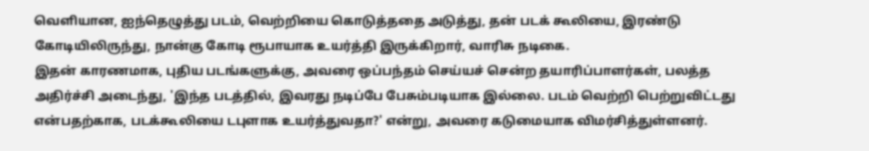வெளியான, ஐந்தெழுத்து படம், வெற்றியை கொடுத்ததை அடுத்து, தன் படக் கூலியை, இரண்டு கோடியிலிருந்து, நான்கு கோடி ரூபாயாக உயர்த்தி இருக்கிறார், வாரிசு நடிகை.
இதன் காரணமாக, புதிய படங்களுக்கு, அவரை ஒப்பந்தம் செய்யச் சென்ற தயாரிப்பாளர்கள், பலத்த அதிர்ச்சி அடைந்து, 'இந்த படத்தில், இவரது நடிப்பே பேசும்படியாக இல்லை. படம் வெற்றி பெற்றுவிட்டது என்பதற்காக, படக்கூலியை டபுளாக உயர்த்துவதா?' என்று, அவரை கடுமையாக விமர்சித்துள்ளனர்.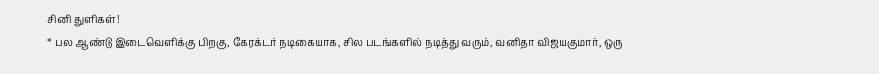சினி துளிகள்!
* பல ஆண்டு இடைவெளிக்கு பிறகு, கேரக்டர் நடிகையாக, சில படங்களில் நடித்து வரும், வனிதா விஜயகுமார், ஒரு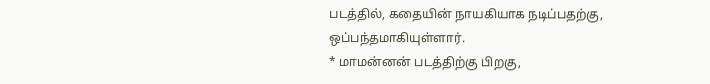படத்தில், கதையின் நாயகியாக நடிப்பதற்கு, ஒப்பந்தமாகியுள்ளார்.
* மாமன்னன் படத்திற்கு பிறகு,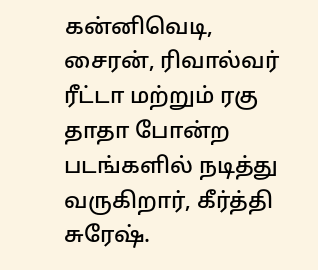கன்னிவெடி, சைரன், ரிவால்வர் ரீட்டா மற்றும் ரகு தாதா போன்ற படங்களில் நடித்து வருகிறார், கீர்த்தி சுரேஷ்.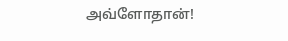அவ்ளோதான்!